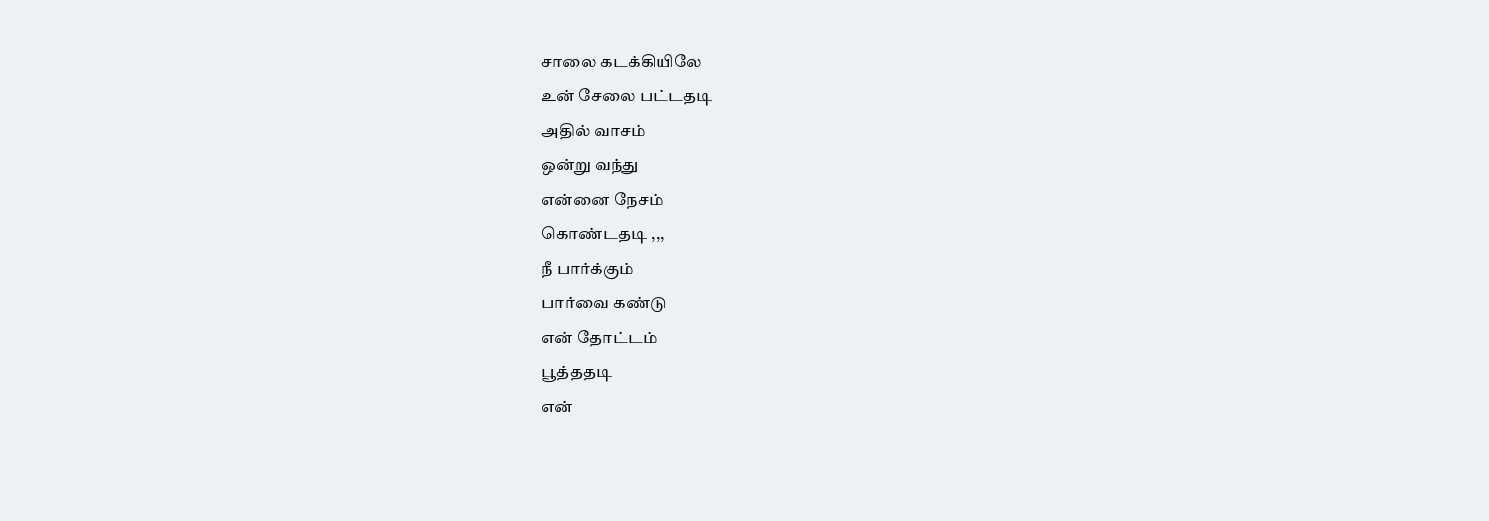சாலை கடக்கியிலே
உன் சேலை பட்டதடி
அதில் வாசம்
ஒன்று வந்து
என்னை நேசம்
கொண்டதடி ,,,
நீ பார்க்கும்
பார்வை கண்டு
என் தோட்டம்
பூத்ததடி
என்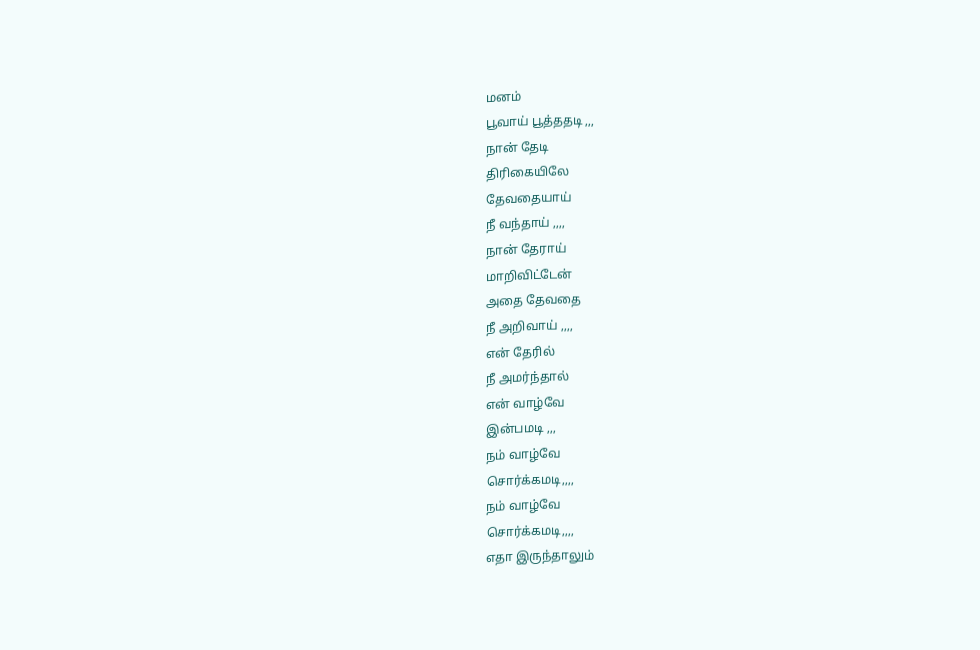மனம்
பூவாய் பூத்ததடி ,,,
நான் தேடி
திரிகையிலே
தேவதையாய்
நீ வந்தாய் ,,,,
நான் தேராய்
மாறிவிட்டேன்
அதை தேவதை
நீ அறிவாய் ,,,,
என் தேரில்
நீ அமர்ந்தால்
என் வாழ்வே
இன்பமடி ,,,
நம் வாழ்வே
சொர்க்கமடி,,,,
நம் வாழ்வே
சொர்க்கமடி,,,,
எதா இருந்தாலும்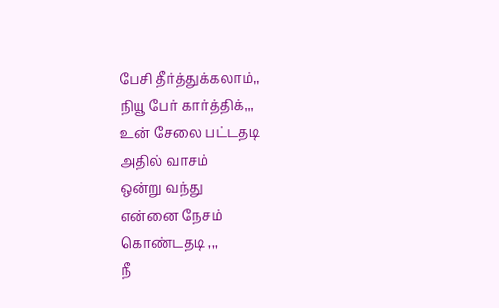பேசி தீர்த்துக்கலாம்,,
நியூ பேர் கார்த்திக்,,,
உன் சேலை பட்டதடி
அதில் வாசம்
ஒன்று வந்து
என்னை நேசம்
கொண்டதடி ,,,
நீ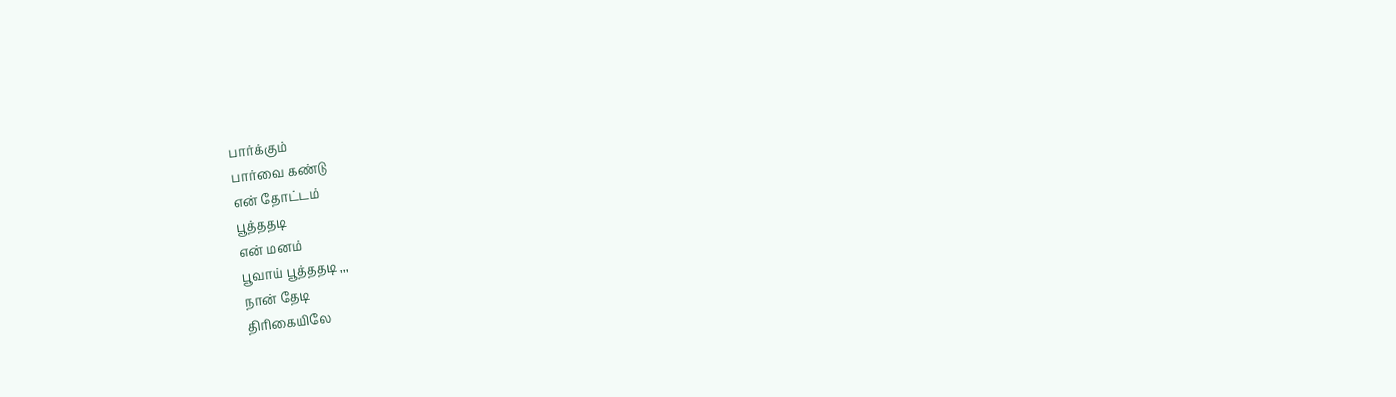பார்க்கும்
பார்வை கண்டு
என் தோட்டம்
பூத்ததடி
என் மனம்
பூவாய் பூத்ததடி ,,,
நான் தேடி
திரிகையிலே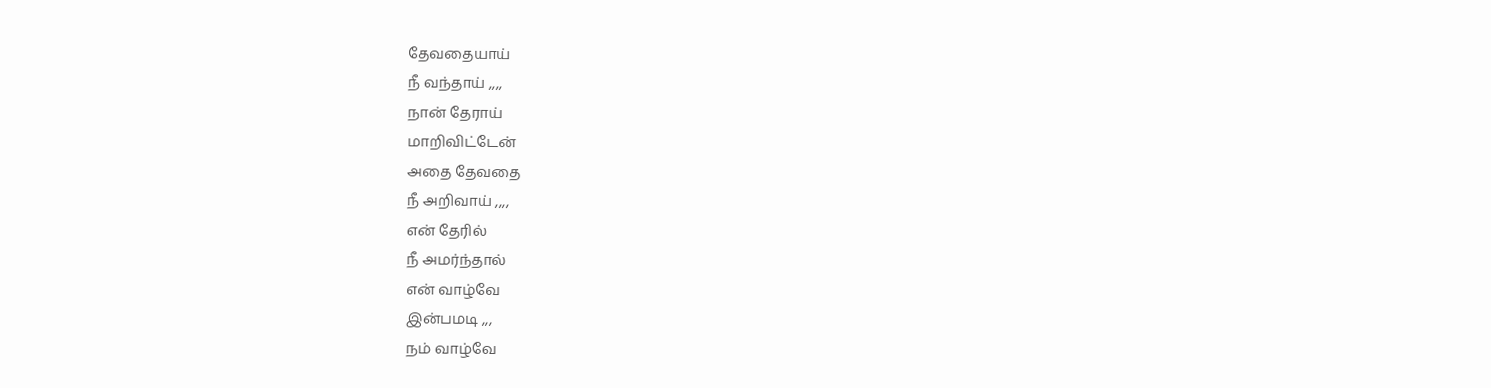தேவதையாய்
நீ வந்தாய் ,,,,
நான் தேராய்
மாறிவிட்டேன்
அதை தேவதை
நீ அறிவாய் ,,,,
என் தேரில்
நீ அமர்ந்தால்
என் வாழ்வே
இன்பமடி ,,,
நம் வாழ்வே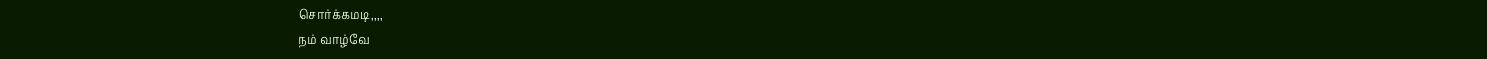சொர்க்கமடி,,,,
நம் வாழ்வே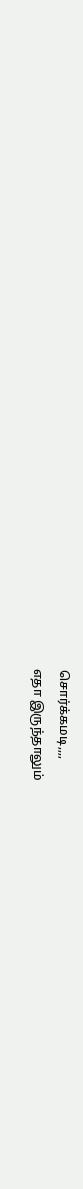சொர்க்கமடி,,,,
எதா இருந்தாலும்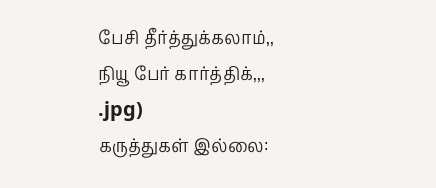பேசி தீர்த்துக்கலாம்,,
நியூ பேர் கார்த்திக்,,,
.jpg)
கருத்துகள் இல்லை: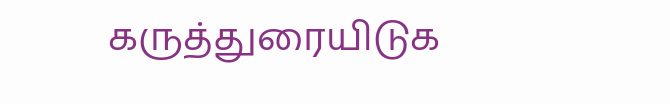கருத்துரையிடுக